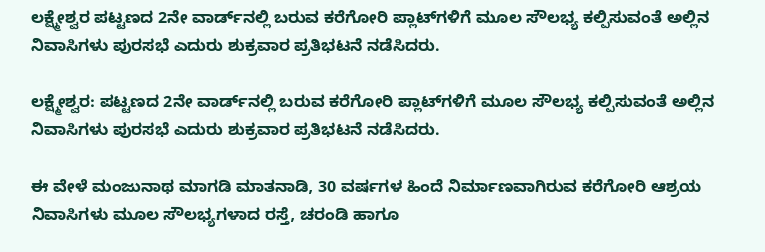ಲಕ್ಷ್ಮೇಶ್ವರ ಪಟ್ಟಣದ 2ನೇ ವಾರ್ಡ್‌ನಲ್ಲಿ ಬರುವ ಕರೆಗೋರಿ ಪ್ಲಾಟ್‌ಗಳಿಗೆ ಮೂಲ ಸೌಲಭ್ಯ ಕಲ್ಪಿಸುವಂತೆ ಅಲ್ಲಿನ ನಿವಾಸಿಗಳು ಪುರಸಭೆ ಎದುರು ಶುಕ್ರವಾರ ಪ್ರತಿಭಟನೆ ನಡೆಸಿದರು.

ಲಕ್ಷ್ಮೇಶ್ವರ: ಪಟ್ಟಣದ 2ನೇ ವಾರ್ಡ್‌ನಲ್ಲಿ ಬರುವ ಕರೆಗೋರಿ ಪ್ಲಾಟ್‌ಗಳಿಗೆ ಮೂಲ ಸೌಲಭ್ಯ ಕಲ್ಪಿಸುವಂತೆ ಅಲ್ಲಿನ ನಿವಾಸಿಗಳು ಪುರಸಭೆ ಎದುರು ಶುಕ್ರವಾರ ಪ್ರತಿಭಟನೆ ನಡೆಸಿದರು.

ಈ ವೇಳೆ ಮಂಜುನಾಥ ಮಾಗಡಿ ಮಾತನಾಡಿ, 30 ವರ್ಷಗಳ ಹಿಂದೆ ನಿರ್ಮಾಣವಾಗಿರುವ ಕರೆಗೋರಿ ಆಶ್ರಯ ನಿವಾಸಿಗಳು ಮೂಲ ಸೌಲಭ್ಯಗಳಾದ ರಸ್ತೆ, ಚರಂಡಿ ಹಾಗೂ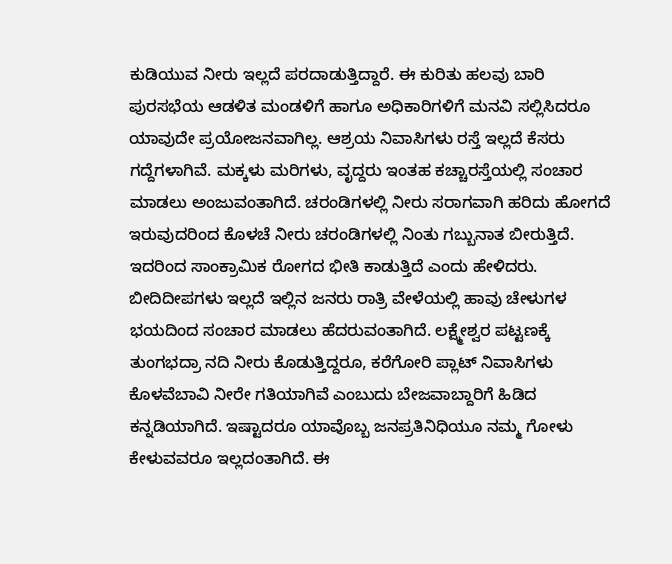ಕುಡಿಯುವ ನೀರು ಇಲ್ಲದೆ ಪರದಾಡುತ್ತಿದ್ದಾರೆ. ಈ ಕುರಿತು ಹಲವು ಬಾರಿ ಪುರಸಭೆಯ ಆಡಳಿತ ಮಂಡಳಿಗೆ ಹಾಗೂ ಅಧಿಕಾರಿಗಳಿಗೆ ಮನವಿ ಸಲ್ಲಿಸಿದರೂ ಯಾವುದೇ ಪ್ರಯೋಜನವಾಗಿಲ್ಲ. ಆಶ್ರಯ ನಿವಾಸಿಗಳು ರಸ್ತೆ ಇಲ್ಲದೆ ಕೆಸರು ಗದ್ದೆಗಳಾಗಿವೆ. ಮಕ್ಕಳು ಮರಿಗಳು, ವೃದ್ದರು ಇಂತಹ ಕಚ್ಚಾರಸ್ತೆಯಲ್ಲಿ ಸಂಚಾರ ಮಾಡಲು ಅಂಜುವಂತಾಗಿದೆ. ಚರಂಡಿಗಳಲ್ಲಿ ನೀರು ಸರಾಗವಾಗಿ ಹರಿದು ಹೋಗದೆ ಇರುವುದರಿಂದ ಕೊಳಚೆ ನೀರು ಚರಂಡಿಗಳಲ್ಲಿ ನಿಂತು ಗಬ್ಬುನಾತ ಬೀರುತ್ತಿದೆ. ಇದರಿಂದ ಸಾಂಕ್ರಾಮಿಕ ರೋಗದ ಭೀತಿ ಕಾಡುತ್ತಿದೆ ಎಂದು ಹೇಳಿದರು. ಬೀದಿದೀಪಗಳು ಇಲ್ಲದೆ ಇಲ್ಲಿನ ಜನರು ರಾತ್ರಿ ವೇಳೆಯಲ್ಲಿ ಹಾವು ಚೇಳುಗಳ ಭಯದಿಂದ ಸಂಚಾರ ಮಾಡಲು ಹೆದರುವಂತಾಗಿದೆ. ಲಕ್ಷ್ಮೇಶ್ವರ ಪಟ್ಟಣಕ್ಕೆ ತುಂಗಭದ್ರಾ ನದಿ ನೀರು ಕೊಡುತ್ತಿದ್ದರೂ, ಕರೆಗೋರಿ ಪ್ಲಾಟ್ ನಿವಾಸಿಗಳು ಕೊಳವೆಬಾವಿ ನೀರೇ ಗತಿಯಾಗಿವೆ ಎಂಬುದು ಬೇಜವಾಬ್ದಾರಿಗೆ ಹಿಡಿದ ಕನ್ನಡಿಯಾಗಿದೆ. ಇಷ್ಟಾದರೂ ಯಾವೊಬ್ಬ ಜನಪ್ರತಿನಿಧಿಯೂ ನಮ್ಮ ಗೋಳು ಕೇಳುವವರೂ ಇಲ್ಲದಂತಾಗಿದೆ. ಈ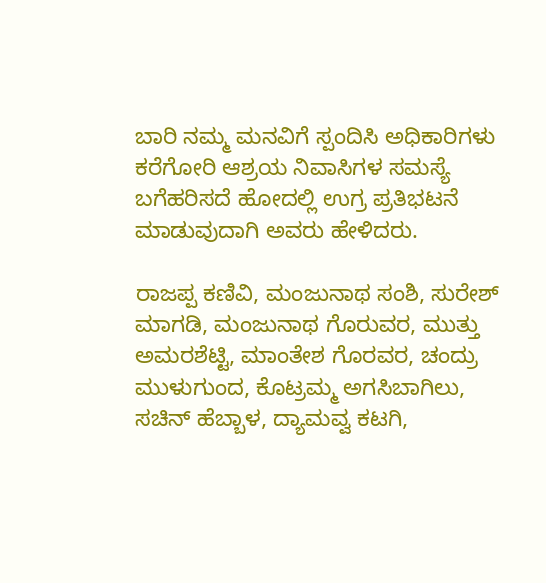ಬಾರಿ ನಮ್ಮ ಮನವಿಗೆ ಸ್ಪಂದಿಸಿ ಅಧಿಕಾರಿಗಳು ಕರೆಗೋರಿ ಆಶ್ರಯ ನಿವಾಸಿಗಳ ಸಮಸ್ಯೆ ಬಗೆಹರಿಸದೆ ಹೋದಲ್ಲಿ ಉಗ್ರ ಪ್ರತಿಭಟನೆ ಮಾಡುವುದಾಗಿ ಅವರು ಹೇಳಿದರು.

ರಾಜಪ್ಪ ಕಣಿವಿ, ಮಂಜುನಾಥ ಸಂಶಿ, ಸುರೇಶ್ ಮಾಗಡಿ, ಮಂಜುನಾಥ ಗೊರುವರ, ಮುತ್ತು ಅಮರಶೆಟ್ಟಿ, ಮಾಂತೇಶ ಗೊರವರ, ಚಂದ್ರು ಮುಳುಗುಂದ, ಕೊಟ್ರಮ್ಮ ಅಗಸಿಬಾಗಿಲು, ಸಚಿನ್ ಹೆಬ್ಬಾಳ, ದ್ಯಾಮವ್ವ ಕಟಗಿ,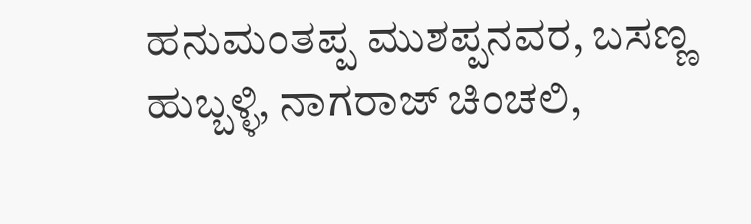ಹನುಮಂತಪ್ಪ ಮುಶಪ್ಪನವರ, ಬಸಣ್ಣ ಹುಬ್ಬಳ್ಳಿ, ನಾಗರಾಜ್ ಚಿಂಚಲಿ,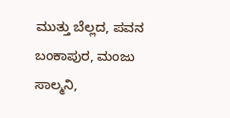ಮುತ್ತು ಬೆಲ್ಲದ, ಪವನ ಬಂಕಾಪುರ, ಮಂಜು ಸಾಲ್ಮನಿ,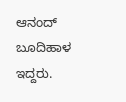ಆನಂದ್ ಬೂದಿಹಾಳ ಇದ್ದರು.